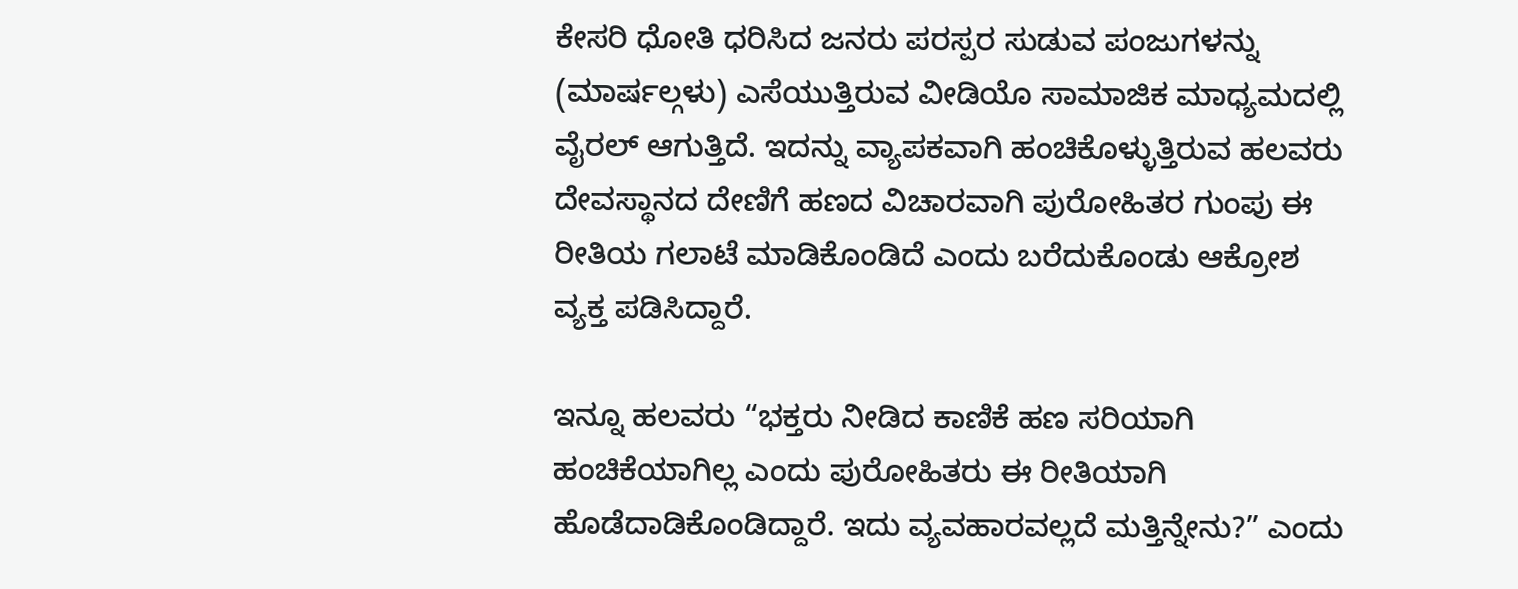ಕೇಸರಿ ಧೋತಿ ಧರಿಸಿದ ಜನರು ಪರಸ್ಪರ ಸುಡುವ ಪಂಜುಗಳನ್ನು (ಮಾರ್ಷಲ್ಗಳು) ಎಸೆಯುತ್ತಿರುವ ವೀಡಿಯೊ ಸಾಮಾಜಿಕ ಮಾಧ್ಯಮದಲ್ಲಿ ವೈರಲ್ ಆಗುತ್ತಿದೆ. ಇದನ್ನು ವ್ಯಾಪಕವಾಗಿ ಹಂಚಿಕೊಳ್ಳುತ್ತಿರುವ ಹಲವರು ದೇವಸ್ಥಾನದ ದೇಣಿಗೆ ಹಣದ ವಿಚಾರವಾಗಿ ಪುರೋಹಿತರ ಗುಂಪು ಈ ರೀತಿಯ ಗಲಾಟೆ ಮಾಡಿಕೊಂಡಿದೆ ಎಂದು ಬರೆದುಕೊಂಡು ಆಕ್ರೋಶ ವ್ಯಕ್ತ ಪಡಿಸಿದ್ದಾರೆ.

ಇನ್ನೂ ಹಲವರು “ಭಕ್ತರು ನೀಡಿದ ಕಾಣಿಕೆ ಹಣ ಸರಿಯಾಗಿ ಹಂಚಿಕೆಯಾಗಿಲ್ಲ ಎಂದು ಪುರೋಹಿತರು ಈ ರೀತಿಯಾಗಿ ಹೊಡೆದಾಡಿಕೊಂಡಿದ್ದಾರೆ. ಇದು ವ್ಯವಹಾರವಲ್ಲದೆ ಮತ್ತಿನ್ನೇನು?” ಎಂದು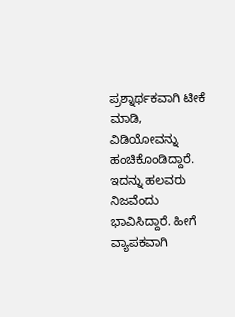ಪ್ರಶ್ನಾರ್ಥಕವಾಗಿ ಟೀಕೆ ಮಾಡಿ, ವಿಡಿಯೋವನ್ನು ಹಂಚಿಕೊಂಡಿದ್ದಾರೆ. ಇದನ್ನು ಹಲವರು ನಿಜವೆಂದು ಭಾವಿಸಿದ್ದಾರೆ. ಹೀಗೆ ವ್ಯಾಪಕವಾಗಿ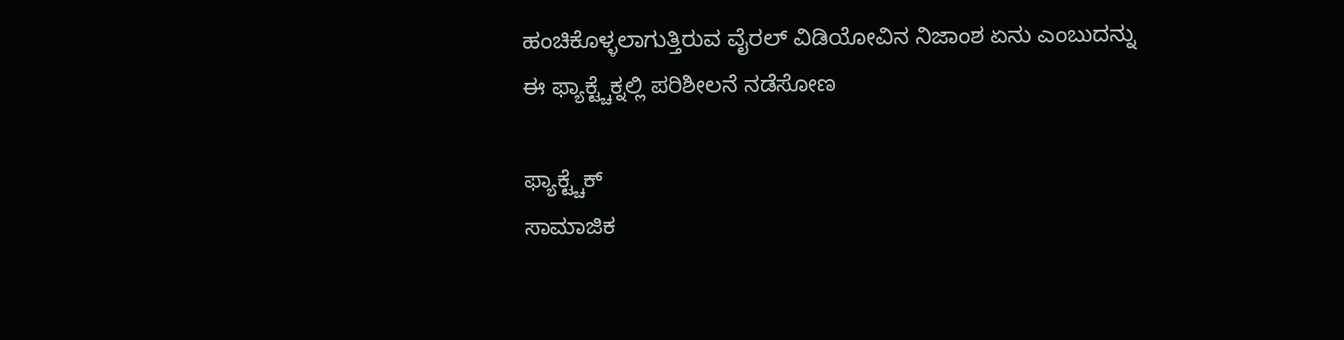ಹಂಚಿಕೊಳ್ಳಲಾಗುತ್ತಿರುವ ವೈರಲ್ ವಿಡಿಯೋವಿನ ನಿಜಾಂಶ ಏನು ಎಂಬುದನ್ನು ಈ ಫ್ಯಾಕ್ಟ್ಚೆಕ್ನಲ್ಲಿ ಪರಿಶೀಲನೆ ನಡೆಸೋಣ

ಫ್ಯಾಕ್ಟ್ಚೆಕ್
ಸಾಮಾಜಿಕ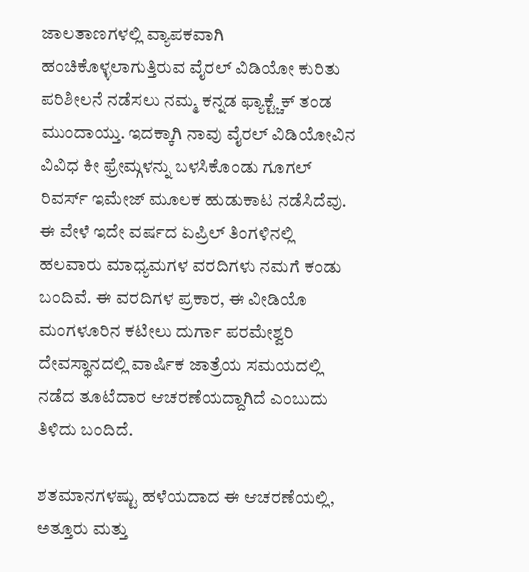ಜಾಲತಾಣಗಳಲ್ಲಿ ವ್ಯಾಪಕವಾಗಿ ಹಂಚಿಕೊಳ್ಳಲಾಗುತ್ತಿರುವ ವೈರಲ್ ವಿಡಿಯೋ ಕುರಿತು ಪರಿಶೀಲನೆ ನಡೆಸಲು ನಮ್ಮ ಕನ್ನಡ ಫ್ಯಾಕ್ಟ್ಚೆಕ್ ತಂಡ ಮುಂದಾಯ್ತು. ಇದಕ್ಕಾಗಿ ನಾವು ವೈರಲ್ ವಿಡಿಯೋವಿನ ವಿವಿಧ ಕೀ ಫ್ರೇಮ್ಗಳನ್ನು ಬಳಸಿಕೊಂಡು ಗೂಗಲ್ ರಿವರ್ಸ್ ಇಮೇಜ್ ಮೂಲಕ ಹುಡುಕಾಟ ನಡೆಸಿದೆವು. ಈ ವೇಳೆ ಇದೇ ವರ್ಷದ ಏಪ್ರಿಲ್ ತಿಂಗಳಿನಲ್ಲಿ ಹಲವಾರು ಮಾಧ್ಯಮಗಳ ವರದಿಗಳು ನಮಗೆ ಕಂಡು ಬಂದಿವೆ. ಈ ವರದಿಗಳ ಪ್ರಕಾರ, ಈ ವೀಡಿಯೊ ಮಂಗಳೂರಿನ ಕಟೀಲು ದುರ್ಗಾ ಪರಮೇಶ್ವರಿ ದೇವಸ್ಥಾನದಲ್ಲಿ ವಾರ್ಷಿಕ ಜಾತ್ರೆಯ ಸಮಯದಲ್ಲಿ ನಡೆದ ತೂಟೆದಾರ ಆಚರಣೆಯದ್ದಾಗಿದೆ ಎಂಬುದು ತಿಳಿದು ಬಂದಿದೆ.

ಶತಮಾನಗಳಷ್ಟು ಹಳೆಯದಾದ ಈ ಆಚರಣೆಯಲ್ಲಿ, ಅತ್ತೂರು ಮತ್ತು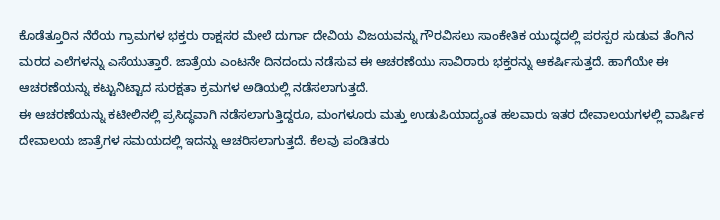ಕೊಡೆತ್ತೂರಿನ ನೆರೆಯ ಗ್ರಾಮಗಳ ಭಕ್ತರು ರಾಕ್ಷಸರ ಮೇಲೆ ದುರ್ಗಾ ದೇವಿಯ ವಿಜಯವನ್ನು ಗೌರವಿಸಲು ಸಾಂಕೇತಿಕ ಯುದ್ಧದಲ್ಲಿ ಪರಸ್ಪರ ಸುಡುವ ತೆಂಗಿನ ಮರದ ಎಲೆಗಳನ್ನು ಎಸೆಯುತ್ತಾರೆ. ಜಾತ್ರೆಯ ಎಂಟನೇ ದಿನದಂದು ನಡೆಸುವ ಈ ಆಚರಣೆಯು ಸಾವಿರಾರು ಭಕ್ತರನ್ನು ಆಕರ್ಷಿಸುತ್ತದೆ. ಹಾಗೆಯೇ ಈ ಆಚರಣೆಯನ್ನು ಕಟ್ಟುನಿಟ್ಟಾದ ಸುರಕ್ಷತಾ ಕ್ರಮಗಳ ಅಡಿಯಲ್ಲಿ ನಡೆಸಲಾಗುತ್ತದೆ.
ಈ ಆಚರಣೆಯನ್ನು ಕಟೀಲಿನಲ್ಲಿ ಪ್ರಸಿದ್ಧವಾಗಿ ನಡೆಸಲಾಗುತ್ತಿದ್ದರೂ, ಮಂಗಳೂರು ಮತ್ತು ಉಡುಪಿಯಾದ್ಯಂತ ಹಲವಾರು ಇತರ ದೇವಾಲಯಗಳಲ್ಲಿ ವಾರ್ಷಿಕ ದೇವಾಲಯ ಜಾತ್ರೆಗಳ ಸಮಯದಲ್ಲಿ ಇದನ್ನು ಆಚರಿಸಲಾಗುತ್ತದೆ. ಕೆಲವು ಪಂಡಿತರು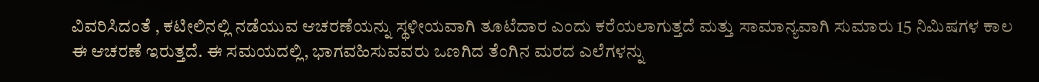ವಿವರಿಸಿದಂತೆ , ಕಟೀಲಿನಲ್ಲಿ ನಡೆಯುವ ಆಚರಣೆಯನ್ನು ಸ್ಥಳೀಯವಾಗಿ ತೂಟೆದಾರ ಎಂದು ಕರೆಯಲಾಗುತ್ತದೆ ಮತ್ತು ಸಾಮಾನ್ಯವಾಗಿ ಸುಮಾರು 15 ನಿಮಿಷಗಳ ಕಾಲ ಈ ಆಚರಣೆ ಇರುತ್ತದೆ. ಈ ಸಮಯದಲ್ಲಿ, ಭಾಗವಹಿಸುವವರು ಒಣಗಿದ ತೆಂಗಿನ ಮರದ ಎಲೆಗಳನ್ನು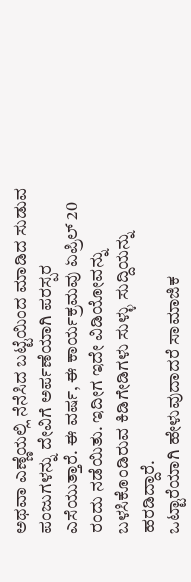ಅಥವಾ ಎಣ್ಣೆಯಲ್ಲಿ ನೆನೆಸಿದ ಬಟ್ಟೆಯಿಂದ ಮಾಡಿದ ಸುಡುವ ಪಂಜುಗಳನ್ನು ದೇವಿಗೆ ಅರ್ಪಣೆಯಾಗಿ ಪರಸ್ಪರ ಎಸೆಯುತ್ತಾರೆ. ಈ ವರ್ಷ, ಈ ಕಾರ್ಯಕ್ರಮವು ಏಪ್ರಿಲ್ 20 ರಂದು ನಡೆಯಿತು. ಇದೀಗ ಇದೇ ವಿಡಿಯೋವನ್ನು ಬಳಸಿಕೊಂಡಿರುವ ಕಿಡಿಗೇಡಿಗಳು ಸುಳ್ಳು ಸುದ್ದಿಯನ್ನು ಹರಡಿದ್ದಾರೆ.
ಒಟ್ಟಾರೆಯಾಗಿ ಹೇಳುವುದಾದರೆ ಸಾಮಾಜಿಕ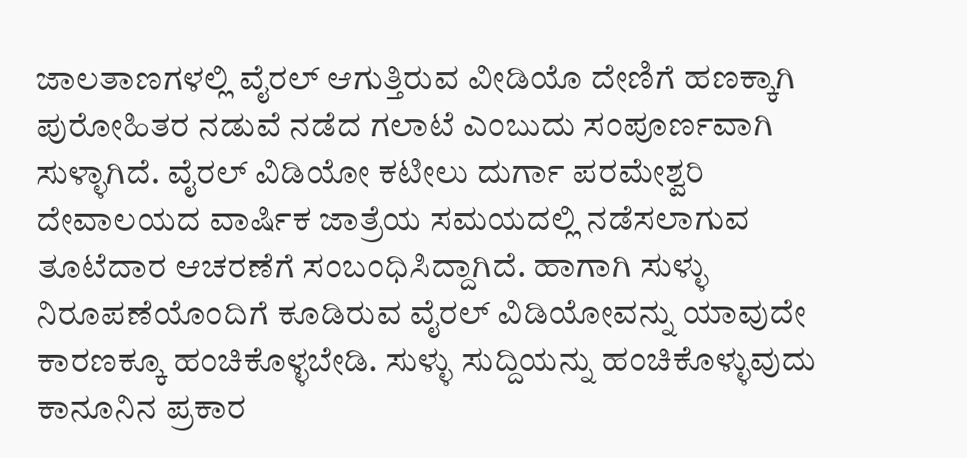ಜಾಲತಾಣಗಳಲ್ಲಿ ವೈರಲ್ ಆಗುತ್ತಿರುವ ವೀಡಿಯೊ ದೇಣಿಗೆ ಹಣಕ್ಕಾಗಿ ಪುರೋಹಿತರ ನಡುವೆ ನಡೆದ ಗಲಾಟೆ ಎಂಬುದು ಸಂಪೂರ್ಣವಾಗಿ ಸುಳ್ಳಾಗಿದೆ. ವೈರಲ್ ವಿಡಿಯೋ ಕಟೀಲು ದುರ್ಗಾ ಪರಮೇಶ್ವರಿ ದೇವಾಲಯದ ವಾರ್ಷಿಕ ಜಾತ್ರೆಯ ಸಮಯದಲ್ಲಿ ನಡೆಸಲಾಗುವ ತೂಟೆದಾರ ಆಚರಣೆಗೆ ಸಂಬಂಧಿಸಿದ್ದಾಗಿದೆ. ಹಾಗಾಗಿ ಸುಳ್ಳು ನಿರೂಪಣೆಯೊಂದಿಗೆ ಕೂಡಿರುವ ವೈರಲ್ ವಿಡಿಯೋವನ್ನು ಯಾವುದೇ ಕಾರಣಕ್ಕೂ ಹಂಚಿಕೊಳ್ಳಬೇಡಿ. ಸುಳ್ಳು ಸುದ್ದಿಯನ್ನು ಹಂಚಿಕೊಳ್ಳುವುದು ಕಾನೂನಿನ ಪ್ರಕಾರ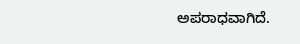ಅಪರಾಧವಾಗಿದೆ.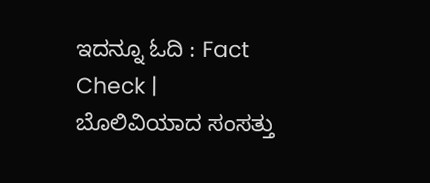ಇದನ್ನೂ ಓದಿ : Fact Check | ಬೊಲಿವಿಯಾದ ಸಂಸತ್ತು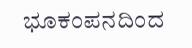ಭೂಕಂಪನದಿಂದ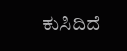ಕುಸಿದಿದೆ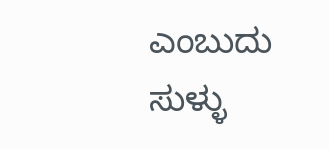ಎಂಬುದು ಸುಳ್ಳು